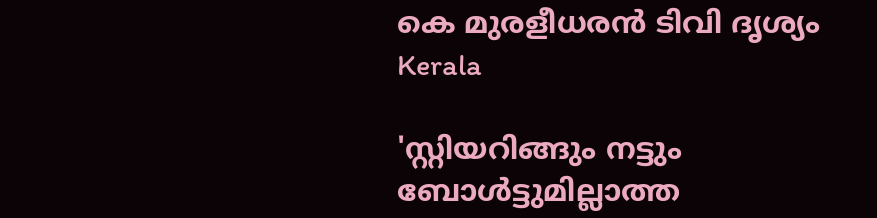കെ മുരളീധരന്‍ ടിവി ദൃശ്യം
Kerala

'സ്റ്റിയറിങ്ങും നട്ടും ബോള്‍ട്ടുമില്ലാത്ത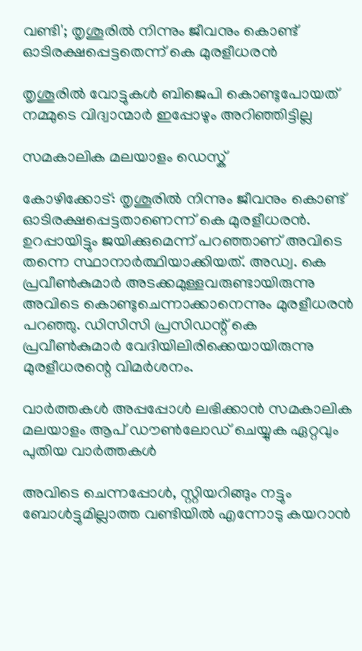വണ്ടി'; തൃശൂരില്‍ നിന്നും ജീവനും കൊണ്ട് ഓടിരക്ഷപ്പെട്ടതെന്ന് കെ മുരളീധരന്‍

തൃശൂരില്‍ വോട്ടുകള്‍ ബിജെപി കൊണ്ടുപോയത് നമ്മുടെ വിദ്വാന്മാര്‍ ഇപ്പോഴും അറിഞ്ഞിട്ടില്ല

സമകാലിക മലയാളം ഡെസ്ക്

കോഴിക്കോട്: തൃശൂരില്‍ നിന്നും ജീവനും കൊണ്ട് ഓടിരക്ഷപ്പെട്ടതാണെന്ന് കെ മുരളീധരന്‍. ഉറപ്പായിട്ടും ജയിക്കുമെന്ന് പറഞ്ഞാണ് അവിടെ തന്നെ സ്ഥാനാര്‍ത്ഥിയാക്കിയത്. അഡ്വ. കെ പ്രവീണ്‍കുമാര്‍ അടക്കമുള്ളവരുണ്ടായിരുന്നു അവിടെ കൊണ്ടുചെന്നാക്കാനെന്നും മുരളീധരന്‍ പറഞ്ഞു. ഡിസിസി പ്രസിഡന്റ് കെ പ്രവീണ്‍കുമാര്‍ വേദിയിലിരിക്കെയായിരുന്നു മുരളീധരന്റെ വിമര്‍ശനം.

വാര്‍ത്തകള്‍ അപ്പപ്പോള്‍ ലഭിക്കാന്‍ സമകാലിക മലയാളം ആപ് ഡൗണ്‍ലോഡ് ചെയ്യുക ഏറ്റവും പുതിയ വാര്‍ത്തകള്‍

അവിടെ ചെന്നപ്പോള്‍, സ്റ്റിയറിങ്ങും നട്ടും ബോള്‍ട്ടുമില്ലാത്ത വണ്ടിയില്‍ എന്നോടു കയറാന്‍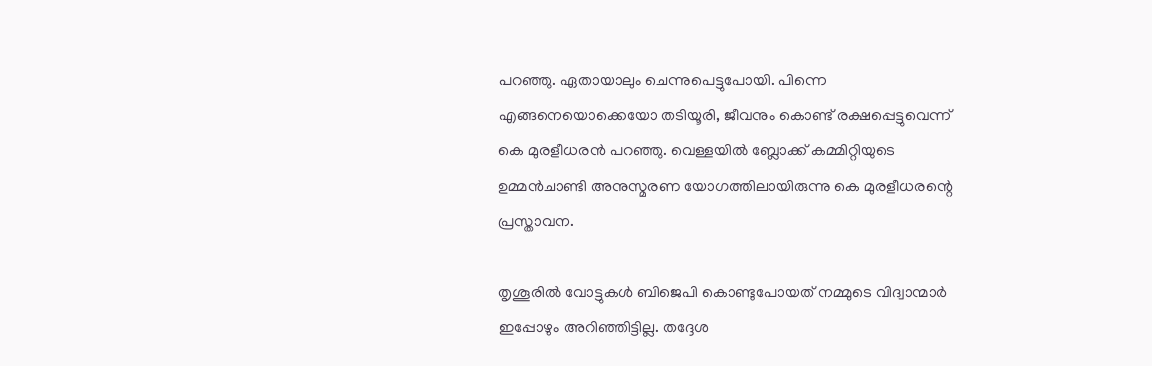പറഞ്ഞു. ഏതായാലും ചെന്നുപെട്ടുപോയി. പിന്നെ എങ്ങനെയൊക്കെയോ തടിയൂരി, ജീവനും കൊണ്ട് രക്ഷപ്പെട്ടുവെന്ന് കെ മുരളീധരന്‍ പറഞ്ഞു. വെള്ളയില്‍ ബ്ലോക്ക് കമ്മിറ്റിയുടെ ഉമ്മന്‍ചാണ്ടി അനുസ്മരണ യോഗത്തിലായിരുന്നു കെ മുരളീധരന്റെ പ്രസ്താവന.

തൃശൂരില്‍ വോട്ടുകള്‍ ബിജെപി കൊണ്ടുപോയത് നമ്മുടെ വിദ്വാന്മാര്‍ ഇപ്പോഴും അറിഞ്ഞിട്ടില്ല. തദ്ദേശ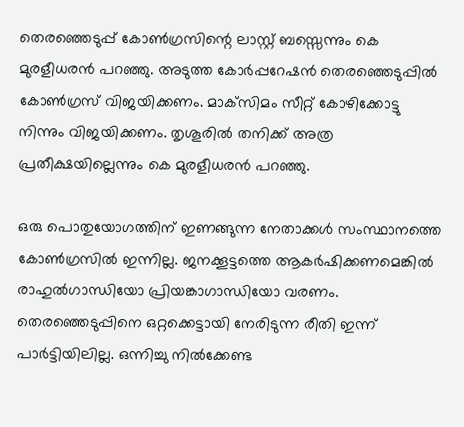തെരഞ്ഞെടുപ്പ് കോണ്‍ഗ്രസിന്റെ ലാസ്റ്റ് ബസ്സെന്നും കെ മുരളീധരന്‍ പറഞ്ഞു. അടുത്ത കോര്‍പ്പറേഷന്‍ തെരഞ്ഞെടുപ്പില്‍ കോണ്‍ഗ്രസ് വിജയിക്കണം. മാക്‌സിമം സീറ്റ് കോഴിക്കോട്ടു നിന്നും വിജയിക്കണം. തൃശൂരില്‍ തനിക്ക് അത്ര പ്രതീക്ഷയില്ലെന്നും കെ മുരളീധരന്‍ പറഞ്ഞു.

ഒരു പൊതുയോഗത്തിന് ഇണങ്ങുന്ന നേതാക്കള്‍ സംസ്ഥാനത്തെ കോണ്‍ഗ്രസില്‍ ഇന്നില്ല. ജനക്കൂട്ടത്തെ ആകര്‍ഷിക്കണമെങ്കില്‍ രാഹുല്‍ഗാന്ധിയോ പ്രിയങ്കാഗാന്ധിയോ വരണം. തെരഞ്ഞെടുപ്പിനെ ഒറ്റക്കെട്ടായി നേരിടുന്ന രീതി ഇന്ന് പാര്‍ട്ടിയിലില്ല. ഒന്നിച്ചു നില്‍ക്കേണ്ട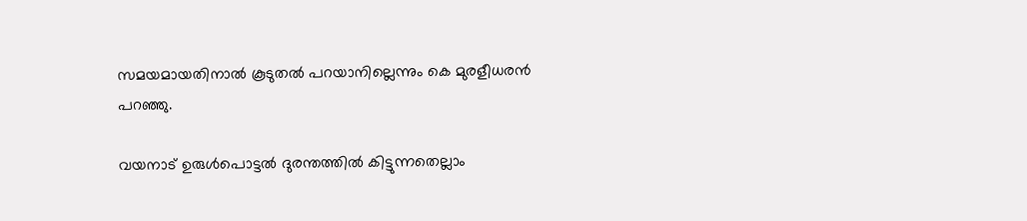സമയമായതിനാല്‍ കൂടുതല്‍ പറയാനില്ലെന്നും കെ മുരളീധരന്‍ പറഞ്ഞു.

വയനാട് ഉരുള്‍പൊട്ടല്‍ ദുരന്തത്തില്‍ കിട്ടുന്നതെല്ലാം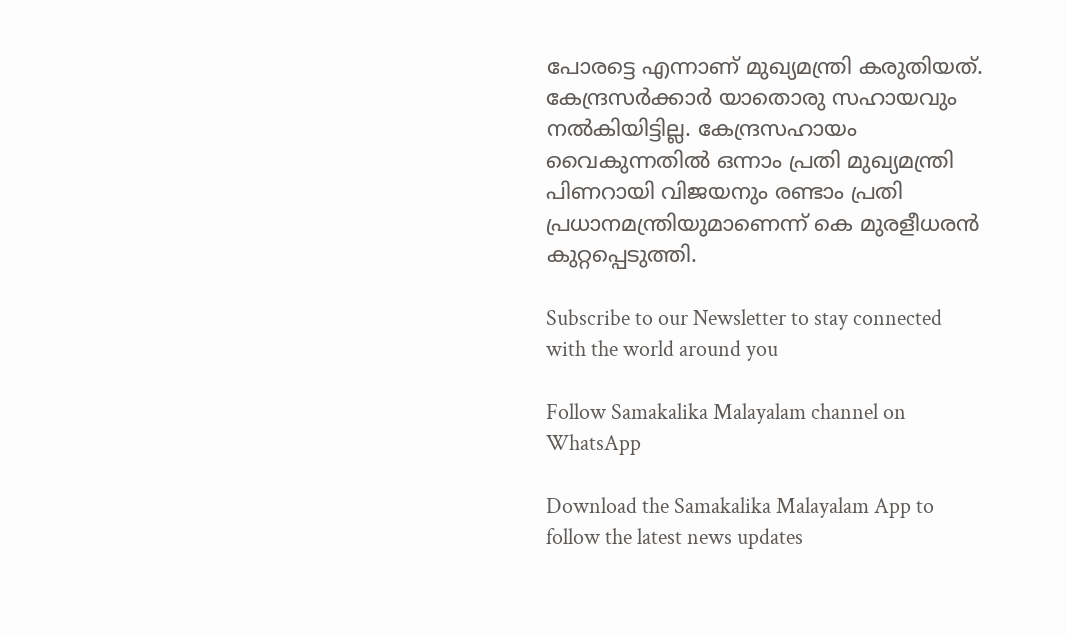പോരട്ടെ എന്നാണ് മുഖ്യമന്ത്രി കരുതിയത്. കേന്ദ്രസര്‍ക്കാര്‍ യാതൊരു സഹായവും നല്‍കിയിട്ടില്ല. കേന്ദ്രസഹായം വൈകുന്നതില്‍ ഒന്നാം പ്രതി മുഖ്യമന്ത്രി പിണറായി വിജയനും രണ്ടാം പ്രതി പ്രധാനമന്ത്രിയുമാണെന്ന് കെ മുരളീധരന്‍ കുറ്റപ്പെടുത്തി.

Subscribe to our Newsletter to stay connected with the world around you

Follow Samakalika Malayalam channel on WhatsApp

Download the Samakalika Malayalam App to follow the latest news updates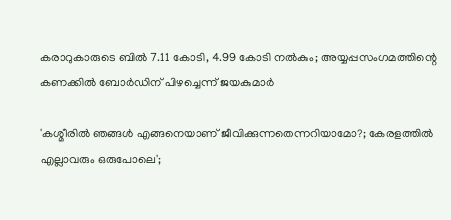കരാറുകാരുടെ ബില്‍ 7.11 കോടി, 4.99 കോടി നല്‍കും; അയ്യപ്പസംഗമത്തിന്റെ കണക്കില്‍ ബോര്‍ഡിന് പിഴച്ചെന്ന് ജയകുമാര്‍

'കശ്മീരില്‍ ഞങ്ങള്‍ എങ്ങനെയാണ് ജീവിക്കുന്നതെന്നറിയാമോ?; കേരളത്തില്‍ എല്ലാവരും ഒരുപോലെ';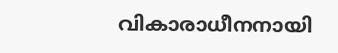വികാരാധീനനായി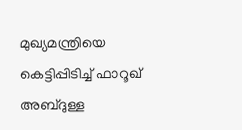മുഖ്യമന്ത്രിയെ കെട്ടിപ്പിടിച്ച് ഫാറൂഖ് അബ്ദുള്ള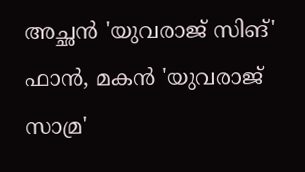അച്ഛന്‍ 'യുവരാജ് സിങ്' ഫാന്‍, മകന്‍ 'യുവരാജ് സാമ്ര'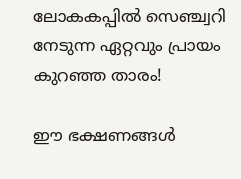ലോകകപ്പില്‍ സെഞ്ച്വറി നേടുന്ന ഏറ്റവും പ്രായം കുറഞ്ഞ താരം!

ഈ ഭക്ഷണങ്ങൾ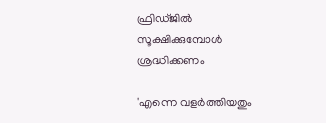ഫ്രിഡ്ജിൽ സൂക്ഷിക്കുമ്പോൾ ശ്രദ്ധിക്കണം

'എന്നെ വളര്‍ത്തിയതും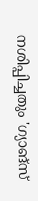നശിപ്പിച്ചതും 'ഗ്യാങ്‌സ്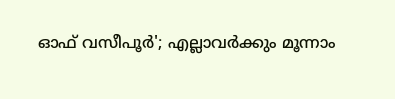ഓഫ് വസീപൂര്‍'; എല്ലാവര്‍ക്കും മൂന്നാം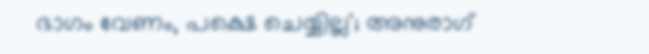ഭാഗം വേണം, പക്ഷെ ചെയ്യില്ല'; അനുരാഗ്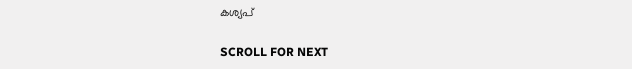കശ്യപ്

SCROLL FOR NEXT